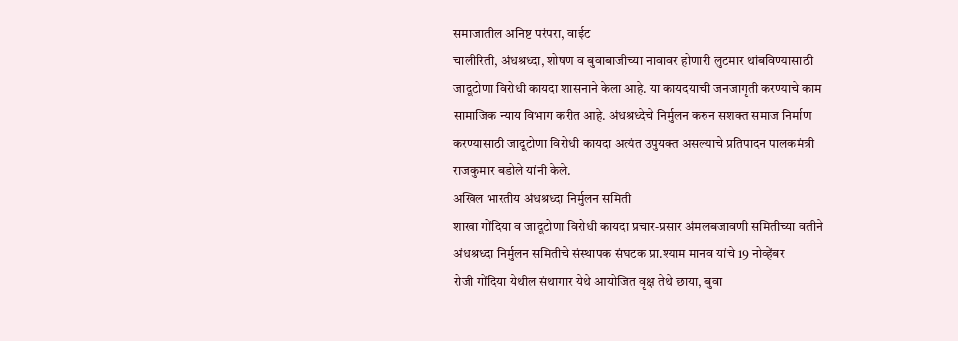समाजातील अनिष्ट परंपरा, वाईट
चालीरिती, अंधश्रध्दा, शोषण व बुवाबाजीच्या नावावर होणारी लुटमार थांबविण्यासाठी
जादूटोणा विरोधी कायदा शासनाने केला आहे. या कायदयाची जनजागृती करण्याचे काम
सामाजिक न्याय विभाग करीत आहे. अंधश्रध्देचे निर्मुलन करुन सशक्त समाज निर्माण
करण्यासाठी जादूटोणा विरोधी कायदा अत्यंत उपुयक्त असल्याचे प्रतिपादन पालकमंत्री
राजकुमार बडोले यांनी केले.
अखिल भारतीय अंधश्रध्दा निर्मुलन समिती
शाखा गोंदिया व जादूटोणा विरोधी कायदा प्रचार-प्रसार अंमलबजावणी समितीच्या वतीने
अंधश्रध्दा निर्मुलन समितीचे संस्थापक संघटक प्रा.श्याम मानव यांचे 19 नोव्हेंबर
रोजी गोंदिया येथील संथागार येथे आयोजित वृक्ष तेथे छाया, बुवा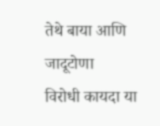तेथे बाया आणि जादूटोणा
विरोधी कायदा या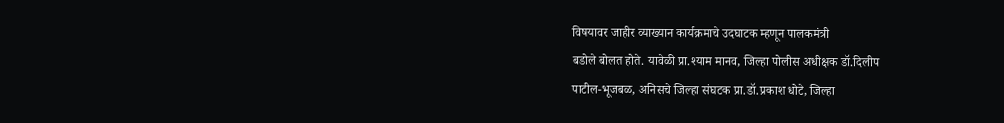विषयावर जाहीर व्याख्यान कार्यक्रमाचे उदघाटक म्हणून पालकमंत्री
बडोले बोलत होते. यावेळी प्रा.श्याम मानव, जिल्हा पोलीस अधीक्षक डॉ.दिलीप
पाटील-भूजबळ, अनिसचे जिल्हा संघटक प्रा.डॉ.प्रकाश धोटे, जिल्हा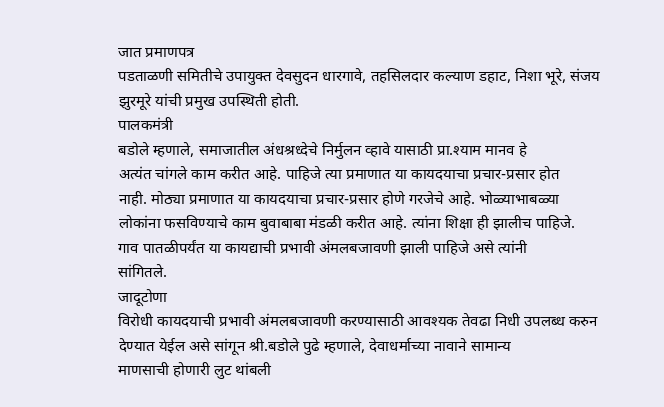जात प्रमाणपत्र
पडताळणी समितीचे उपायुक्त देवसुदन धारगावे, तहसिलदार कल्याण डहाट, निशा भूरे, संजय
झुरमूरे यांची प्रमुख उपस्थिती होती.
पालकमंत्री
बडोले म्हणाले, समाजातील अंधश्रध्देचे निर्मुलन व्हावे यासाठी प्रा.श्याम मानव हे
अत्यंत चांगले काम करीत आहे. पाहिजे त्या प्रमाणात या कायदयाचा प्रचार-प्रसार होत
नाही. मोठ्या प्रमाणात या कायदयाचा प्रचार-प्रसार होणे गरजेचे आहे. भोळ्याभाबळ्या
लोकांना फसविण्याचे काम बुवाबाबा मंडळी करीत आहे. त्यांना शिक्षा ही झालीच पाहिजे.
गाव पातळीपर्यंत या कायद्याची प्रभावी अंमलबजावणी झाली पाहिजे असे त्यांनी
सांगितले.
जादूटोणा
विरोधी कायदयाची प्रभावी अंमलबजावणी करण्यासाठी आवश्यक तेवढा निधी उपलब्ध करुन
देण्यात येईल असे सांगून श्री.बडोले पुढे म्हणाले, देवाधर्माच्या नावाने सामान्य
माणसाची होणारी लुट थांबली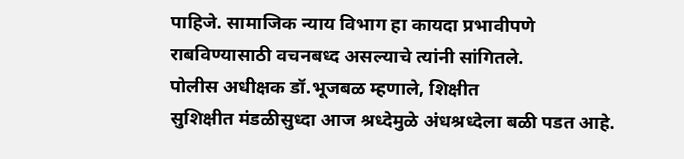पाहिजे. सामाजिक न्याय विभाग हा कायदा प्रभावीपणे
राबविण्यासाठी वचनबध्द असल्याचे त्यांनी सांगितले.
पोलीस अधीक्षक डॉ.भूजबळ म्हणाले, शिक्षीत
सुशिक्षीत मंडळीसुध्दा आज श्रध्देमुळे अंधश्रध्देला बळी पडत आहे.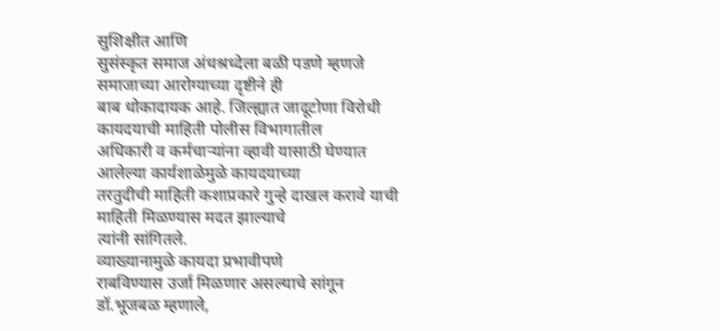सुशिक्षीत आणि
सुसंस्कृत समाज अंधश्रध्देला बळी पडणे म्हणजे समाजाच्या आरोग्याच्या दृष्टीने ही
बाब धोकादायक आहे. जिल्ह्यात जादूटोणा विरोधी कायदयाची माहिती पोलीस विभागातील
अधिकारी व कर्मचाऱ्यांना व्हावी यासाठी घेण्यात आलेल्या कार्यशाळेमुळे कायदयाच्या
तरतुदीची माहिती कशाप्रकारे गुन्हे दाखल करावे याची माहिती मिळण्यास मदत झाल्याचे
त्यांनी सांगितले.
व्याख्यानामुळे कायदा प्रभावीपणे
राबविण्यास उर्जा मिळणार असल्याचे सांगून डॉ.भूजबळ म्हणाले,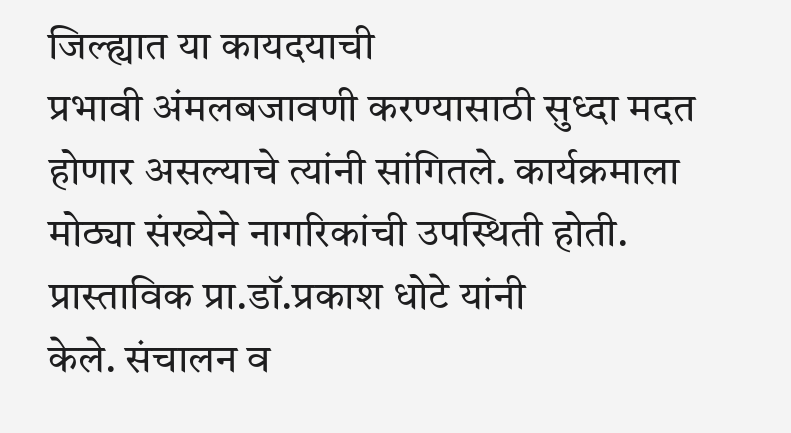जिल्ह्यात या कायदयाची
प्रभावी अंमलबजावणी करण्यासाठी सुध्दा मदत होणार असल्याचे त्यांनी सांगितले. कार्यक्रमाला
मोठ्या संख्येने नागरिकांची उपस्थिती होती. प्रास्ताविक प्रा.डॉ.प्रकाश धोटे यांनी
केले. संचालन व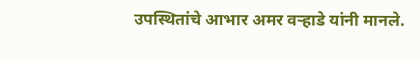उपस्थितांचे आभार अमर वऱ्हाडे यांनी मानले.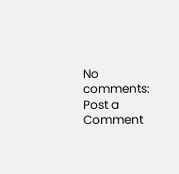No comments:
Post a Comment